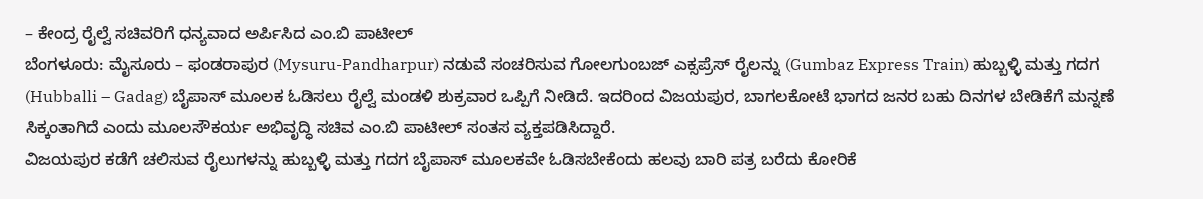– ಕೇಂದ್ರ ರೈಲ್ವೆ ಸಚಿವರಿಗೆ ಧನ್ಯವಾದ ಅರ್ಪಿಸಿದ ಎಂ.ಬಿ ಪಾಟೀಲ್
ಬೆಂಗಳೂರು: ಮೈಸೂರು – ಫಂಡರಾಪುರ (Mysuru-Pandharpur) ನಡುವೆ ಸಂಚರಿಸುವ ಗೋಲಗುಂಬಜ್ ಎಕ್ಸಪ್ರೆಸ್ ರೈಲನ್ನು (Gumbaz Express Train) ಹುಬ್ಬಳ್ಳಿ ಮತ್ತು ಗದಗ (Hubballi – Gadag) ಬೈಪಾಸ್ ಮೂಲಕ ಓಡಿಸಲು ರೈಲ್ವೆ ಮಂಡಳಿ ಶುಕ್ರವಾರ ಒಪ್ಪಿಗೆ ನೀಡಿದೆ. ಇದರಿಂದ ವಿಜಯಪುರ, ಬಾಗಲಕೋಟೆ ಭಾಗದ ಜನರ ಬಹು ದಿನಗಳ ಬೇಡಿಕೆಗೆ ಮನ್ನಣೆ ಸಿಕ್ಕಂತಾಗಿದೆ ಎಂದು ಮೂಲಸೌಕರ್ಯ ಅಭಿವೃದ್ಧಿ ಸಚಿವ ಎಂ.ಬಿ ಪಾಟೀಲ್ ಸಂತಸ ವ್ಯಕ್ತಪಡಿಸಿದ್ದಾರೆ.
ವಿಜಯಪುರ ಕಡೆಗೆ ಚಲಿಸುವ ರೈಲುಗಳನ್ನು ಹುಬ್ಬಳ್ಳಿ ಮತ್ತು ಗದಗ ಬೈಪಾಸ್ ಮೂಲಕವೇ ಓಡಿಸಬೇಕೆಂದು ಹಲವು ಬಾರಿ ಪತ್ರ ಬರೆದು ಕೋರಿಕೆ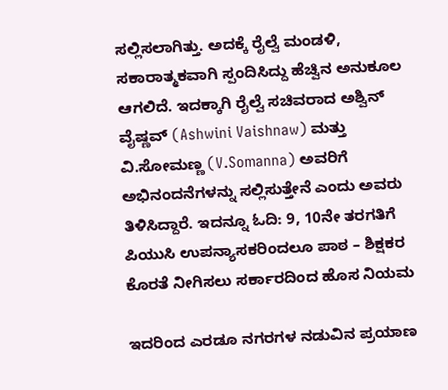ಸಲ್ಲಿಸಲಾಗಿತ್ತು. ಅದಕ್ಕೆ ರೈಲ್ವೆ ಮಂಡಳಿ, ಸಕಾರಾತ್ಮಕವಾಗಿ ಸ್ಪಂದಿಸಿದ್ದು ಹೆಚ್ವಿನ ಅನುಕೂಲ ಆಗಲಿದೆ. ಇದಕ್ಕಾಗಿ ರೈಲ್ವೆ ಸಚಿವರಾದ ಅಶ್ವಿನ್ ವೈಷ್ಣವ್ (Ashwini Vaishnaw) ಮತ್ತು ವಿ.ಸೋಮಣ್ಣ (V.Somanna) ಅವರಿಗೆ ಅಭಿನಂದನೆಗಳನ್ನು ಸಲ್ಲಿಸುತ್ತೇನೆ ಎಂದು ಅವರು ತಿಳಿಸಿದ್ದಾರೆ. ಇದನ್ನೂ ಓದಿ: 9, 10ನೇ ತರಗತಿಗೆ ಪಿಯುಸಿ ಉಪನ್ಯಾಸಕರಿಂದಲೂ ಪಾಠ – ಶಿಕ್ಷಕರ ಕೊರತೆ ನೀಗಿಸಲು ಸರ್ಕಾರದಿಂದ ಹೊಸ ನಿಯಮ

ಇದರಿಂದ ಎರಡೂ ನಗರಗಳ ನಡುವಿನ ಪ್ರಯಾಣ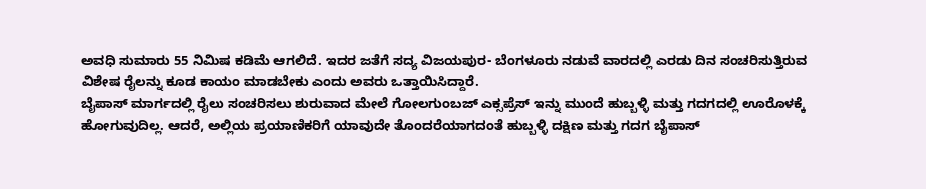ಅವಧಿ ಸುಮಾರು 55 ನಿಮಿಷ ಕಡಿಮೆ ಆಗಲಿದೆ. ಇದರ ಜತೆಗೆ ಸದ್ಯ ವಿಜಯಪುರ- ಬೆಂಗಳೂರು ನಡುವೆ ವಾರದಲ್ಲಿ ಎರಡು ದಿನ ಸಂಚರಿಸುತ್ತಿರುವ ವಿಶೇಷ ರೈಲನ್ನು ಕೂಡ ಕಾಯಂ ಮಾಡಬೇಕು ಎಂದು ಅವರು ಒತ್ತಾಯಿಸಿದ್ದಾರೆ.
ಬೈಪಾಸ್ ಮಾರ್ಗದಲ್ಲಿ ರೈಲು ಸಂಚರಿಸಲು ಶುರುವಾದ ಮೇಲೆ ಗೋಲಗುಂಬಜ್ ಎಕ್ಸಪ್ರೆಸ್ ಇನ್ನು ಮುಂದೆ ಹುಬ್ಬಳ್ಳಿ ಮತ್ತು ಗದಗದಲ್ಲಿ ಊರೊಳಕ್ಕೆ ಹೋಗುವುದಿಲ್ಲ. ಆದರೆ, ಅಲ್ಲಿಯ ಪ್ರಯಾಣಿಕರಿಗೆ ಯಾವುದೇ ತೊಂದರೆಯಾಗದಂತೆ ಹುಬ್ಬಳ್ಳಿ ದಕ್ಷಿಣ ಮತ್ತು ಗದಗ ಬೈಪಾಸ್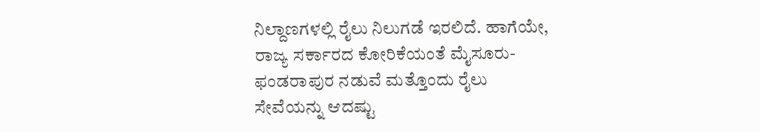ನಿಲ್ದಾಣಗಳಲ್ಲಿ ರೈಲು ನಿಲುಗಡೆ ಇರಲಿದೆ. ಹಾಗೆಯೇ, ರಾಜ್ಯ ಸರ್ಕಾರದ ಕೋರಿಕೆಯಂತೆ ಮೈಸೂರು-ಫಂಡರಾಪುರ ನಡುವೆ ಮತ್ತೊಂದು ರೈಲು ಸೇವೆಯನ್ನು ಆದಷ್ಟು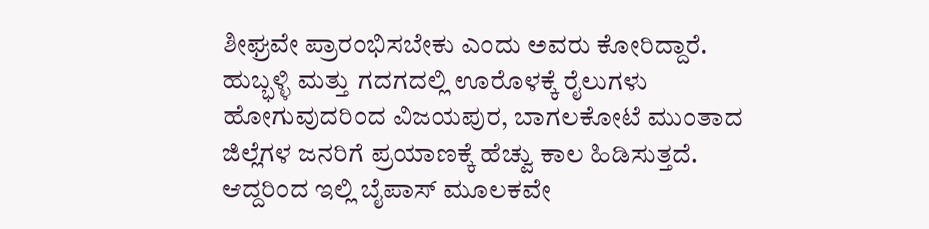ಶೀಘ್ರವೇ ಪ್ರಾರಂಭಿಸಬೇಕು ಎಂದು ಅವರು ಕೋರಿದ್ದಾರೆ.
ಹುಬ್ಭಳ್ಳಿ ಮತ್ತು ಗದಗದಲ್ಲಿ ಊರೊಳಕ್ಕೆ ರೈಲುಗಳು ಹೋಗುವುದರಿಂದ ವಿಜಯಪುರ, ಬಾಗಲಕೋಟೆ ಮುಂತಾದ ಜಿಲ್ಲೆಗಳ ಜನರಿಗೆ ಪ್ರಯಾಣಕ್ಕೆ ಹೆಚ್ವು ಕಾಲ ಹಿಡಿಸುತ್ತದೆ. ಆದ್ದರಿಂದ ಇಲ್ಲಿ ಬೈಪಾಸ್ ಮೂಲಕವೇ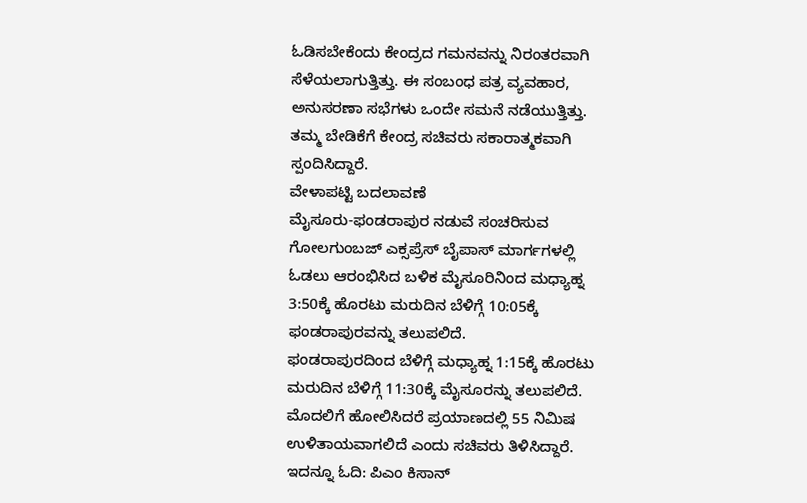ಓಡಿಸಬೇಕೆಂದು ಕೇಂದ್ರದ ಗಮನವನ್ನು ನಿರಂತರವಾಗಿ ಸೆಳೆಯಲಾಗುತ್ತಿತ್ತು. ಈ ಸಂಬಂಧ ಪತ್ರ ವ್ಯವಹಾರ, ಅನುಸರಣಾ ಸಭೆಗಳು ಒಂದೇ ಸಮನೆ ನಡೆಯುತ್ತಿತ್ತು. ತಮ್ಮ ಬೇಡಿಕೆಗೆ ಕೇಂದ್ರ ಸಚಿವರು ಸಕಾರಾತ್ಮಕವಾಗಿ ಸ್ಪಂದಿಸಿದ್ದಾರೆ.
ವೇಳಾಪಟ್ಟಿ ಬದಲಾವಣೆ
ಮೈಸೂರು-ಫಂಡರಾಪುರ ನಡುವೆ ಸಂಚರಿಸುವ ಗೋಲಗುಂಬಜ್ ಎಕ್ಸಪ್ರೆಸ್ ಬೈಪಾಸ್ ಮಾರ್ಗಗಳಲ್ಲಿ ಓಡಲು ಆರಂಭಿಸಿದ ಬಳಿಕ ಮೈಸೂರಿನಿಂದ ಮಧ್ಯಾಹ್ನ 3:50ಕ್ಕೆ ಹೊರಟು ಮರುದಿನ ಬೆಳಿಗ್ಗೆ 10:05ಕ್ಕೆ ಫಂಡರಾಪುರವನ್ನು ತಲುಪಲಿದೆ.
ಫಂಡರಾಪುರದಿಂದ ಬೆಳಿಗ್ಗೆ ಮಧ್ಯಾಹ್ನ 1:15ಕ್ಕೆ ಹೊರಟು ಮರುದಿನ ಬೆಳಿಗ್ಗೆ 11:30ಕ್ಕೆ ಮೈಸೂರನ್ನು ತಲುಪಲಿದೆ. ಮೊದಲಿಗೆ ಹೋಲಿಸಿದರೆ ಪ್ರಯಾಣದಲ್ಲಿ 55 ನಿಮಿಷ ಉಳಿತಾಯವಾಗಲಿದೆ ಎಂದು ಸಚಿವರು ತಿಳಿಸಿದ್ದಾರೆ. ಇದನ್ನೂ ಓದಿ: ಪಿಎಂ ಕಿಸಾನ್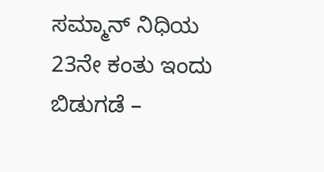ಸಮ್ಮಾನ್ ನಿಧಿಯ 23ನೇ ಕಂತು ಇಂದು ಬಿಡುಗಡೆ –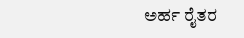ಅರ್ಹ ರೈತರ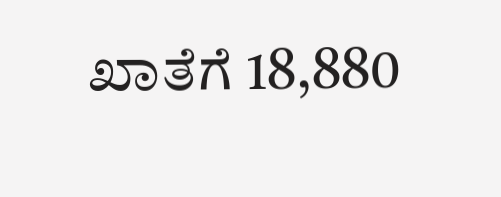ಖಾತೆಗೆ 18,880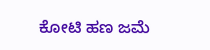ಕೋಟಿ ಹಣ ಜಮೆ